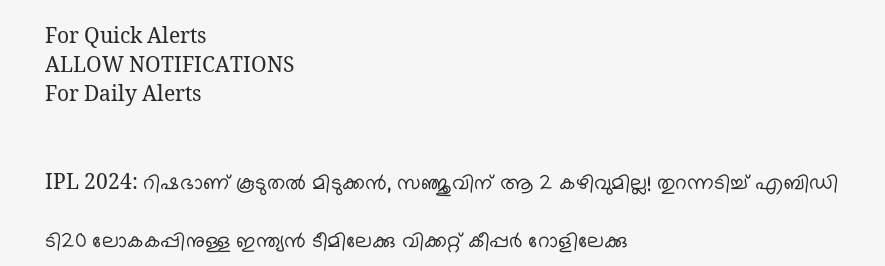For Quick Alerts
ALLOW NOTIFICATIONS
For Daily Alerts


IPL 2024: റിഷഭാണ് കൂടുതല്‍ മിടുക്കന്‍, സഞ്ജുവിന് ആ 2 കഴിവുമില്ല! തുറന്നടിച്ച് എബിഡി

ടി20 ലോകകപ്പിനുള്ള ഇന്ത്യന്‍ ടീമിലേക്കു വിക്കറ്റ് കീപ്പര്‍ റോളിലേക്കു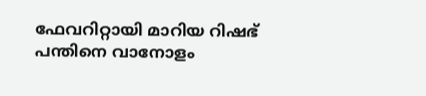ഫേവറിറ്റായി മാറിയ റിഷഭ് പന്തിനെ വാനോളം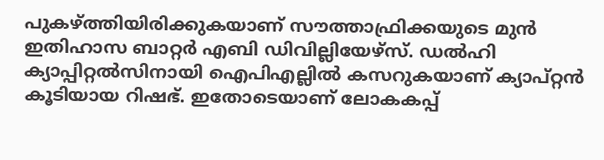പുകഴ്ത്തിയിരിക്കുകയാണ് സൗത്താഫ്രിക്കയുടെ മുന്‍ ഇതിഹാസ ബാറ്റര്‍ എബി ഡിവില്ലിയേഴ്‌സ്. ഡല്‍ഹി ക്യാപ്പിറ്റല്‍സിനായി ഐപിഎല്ലില്‍ കസറുകയാണ് ക്യാപ്റ്റന്‍ കൂടിയായ റിഷഭ്. ഇതോടെയാണ് ലോകകപ്പ്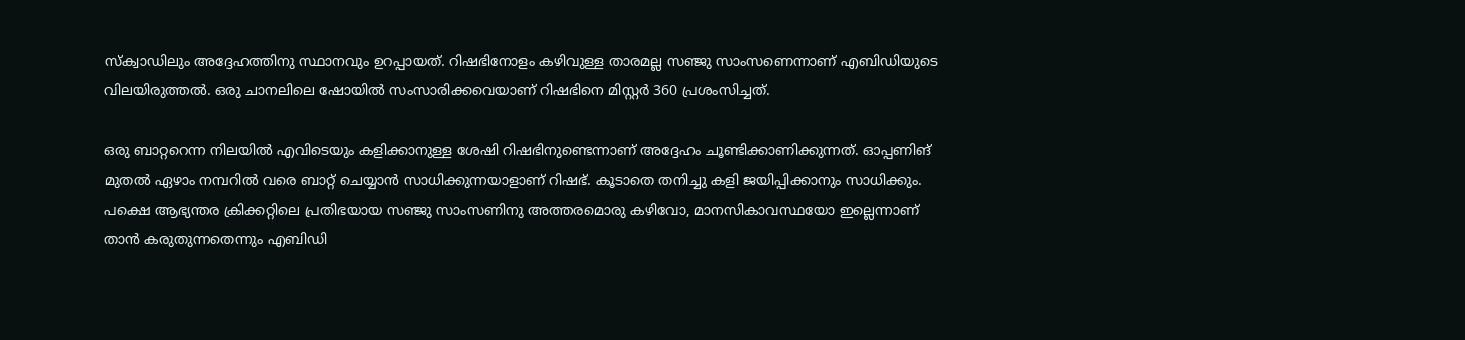സ്‌ക്വാഡിലും അദ്ദേഹത്തിനു സ്ഥാനവും ഉറപ്പായത്. റിഷഭിനോളം കഴിവുള്ള താരമല്ല സഞ്ജു സാംസണെന്നാണ് എബിഡിയുടെ വിലയിരുത്തല്‍. ഒരു ചാനലിലെ ഷോയില്‍ സംസാരിക്കവെയാണ് റിഷഭിനെ മിസ്റ്റര്‍ 360 പ്രശംസിച്ചത്.

ഒരു ബാറ്ററെന്ന നിലയില്‍ എവിടെയും കളിക്കാനുള്ള ശേഷി റിഷഭിനുണ്ടെന്നാണ് അദ്ദേഹം ചൂണ്ടിക്കാണിക്കുന്നത്. ഓപ്പണിങ് മുതല്‍ ഏഴാം നമ്പറില്‍ വരെ ബാറ്റ് ചെയ്യാന്‍ സാധിക്കുന്നയാളാണ് റിഷഭ്. കൂടാതെ തനിച്ചു കളി ജയിപ്പിക്കാനും സാധിക്കും. പക്ഷെ ആഭ്യന്തര ക്രിക്കറ്റിലെ പ്രതിഭയായ സഞ്ജു സാംസണിനു അത്തരമൊരു കഴിവോ, മാനസികാവസ്ഥയോ ഇല്ലെന്നാണ് താന്‍ കരുതുന്നതെന്നും എബിഡി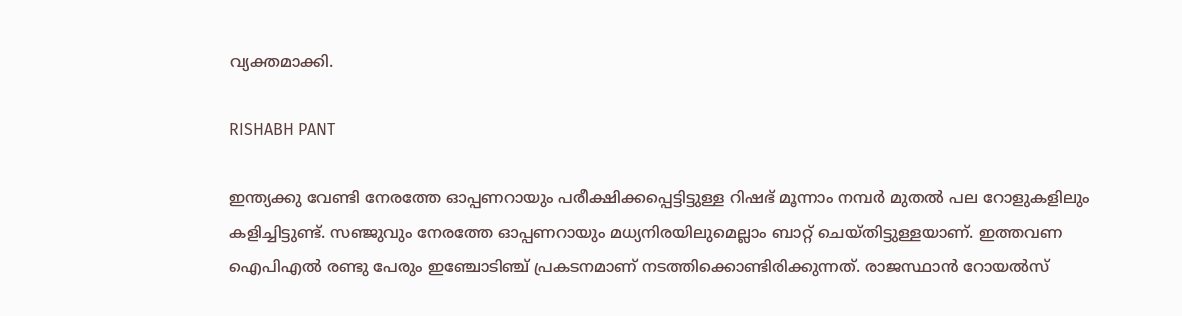വ്യക്തമാക്കി.

RISHABH PANT

ഇന്ത്യക്കു വേണ്ടി നേരത്തേ ഓപ്പണറായും പരീക്ഷിക്കപ്പെട്ടിട്ടുള്ള റിഷഭ് മൂന്നാം നമ്പര്‍ മുതല്‍ പല റോളുകളിലും കളിച്ചിട്ടുണ്ട്. സഞ്ജുവും നേരത്തേ ഓപ്പണറായും മധ്യനിരയിലുമെല്ലാം ബാറ്റ് ചെയ്തിട്ടുള്ളയാണ്. ഇത്തവണ ഐപിഎല്‍ രണ്ടു പേരും ഇഞ്ചോടിഞ്ച് പ്രകടനമാണ് നടത്തിക്കൊണ്ടിരിക്കുന്നത്. രാജസ്ഥാന്‍ റോയല്‍സ്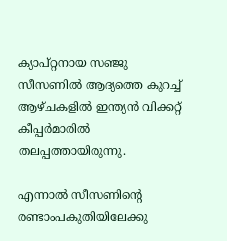ക്യാപ്റ്റനായ സഞ്ജു സീസണില്‍ ആദ്യത്തെ കുറച്ച് ആഴ്ചകളില്‍ ഇന്ത്യന്‍ വിക്കറ്റ് കീപ്പര്‍മാരില്‍ തലപ്പത്തായിരുന്നു.

എന്നാല്‍ സീസണിന്റെ രണ്ടാംപകുതിയിലേക്കു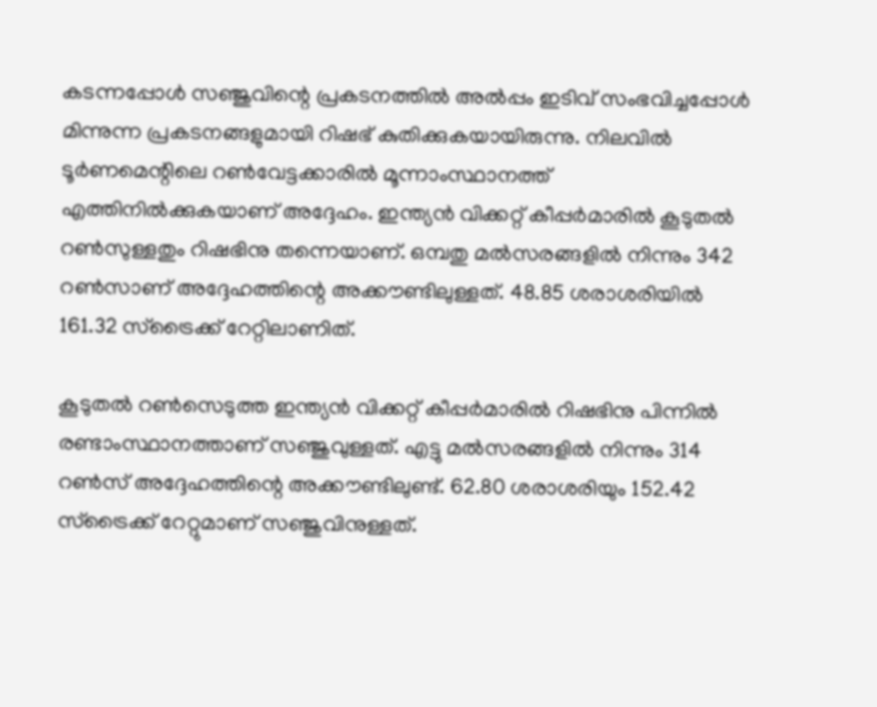കടന്നപ്പോള്‍ സഞ്ജുവിന്റെ പ്രകടനത്തില്‍ അല്‍പ്പം ഇടിവ് സംഭവിച്ചപ്പോള്‍ മിന്നുന്ന പ്രകടനങ്ങളുമായി റിഷഭ് കുതിക്കുകയായിരുന്നു. നിലവില്‍ ടൂര്‍ണമെന്റിലെ റണ്‍വേട്ടക്കാരില്‍ മൂന്നാംസ്ഥാനത്ത് എത്തിനില്‍ക്കുകയാണ് അദ്ദേഹം. ഇന്ത്യന്‍ വിക്കറ്റ് കീപ്പര്‍മാരില്‍ കൂടുതല്‍ റണ്‍സുള്ളതും റിഷഭിനു തന്നെയാണ്. ഒമ്പതു മല്‍സരങ്ങളില്‍ നിന്നും 342 റണ്‍സാണ് അദ്ദേഹത്തിന്റെ അക്കൗണ്ടിലുള്ളത്. 48.85 ശരാശരിയില്‍ 161.32 സ്‌ട്രൈക്ക് റേറ്റിലാണിത്.

കൂടുതല്‍ റണ്‍സെടുത്ത ഇന്ത്യന്‍ വിക്കറ്റ് കീപ്പര്‍മാരില്‍ റിഷഭിനു പിന്നില്‍ രണ്ടാംസ്ഥാനത്താണ് സഞ്ജുവുള്ളത്. എട്ടു മല്‍സരങ്ങളില്‍ നിന്നും 314 റണ്‍സ് അദ്ദേഹത്തിന്റെ അക്കൗണ്ടിലുണ്ട്. 62.80 ശരാശരിയും 152.42 സ്‌ട്രൈക്ക് റേറ്റുമാണ് സഞ്ജുവിനുള്ളത്.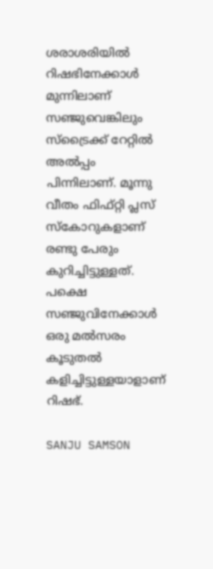ശരാശരിയില്‍ റിഷഭിനേക്കാള്‍ മുന്നിലാണ് സഞ്ജുവെങ്കിലും സ്‌ട്രൈക്ക് റേറ്റില്‍ അല്‍പ്പം പിന്നിലാണ്. മൂന്നു വീതം ഫിഫ്റ്റി പ്ലസ് സ്‌കോറുകളാണ് രണ്ടു പേരും കുറിച്ചിട്ടുള്ളത്. പക്ഷെ സഞ്ജുവിനേക്കാള്‍ ഒരു മല്‍സരം കൂടുതല്‍ കളിച്ചിട്ടുള്ളയാളാണ് റിഷഭ്.

SANJU SAMSON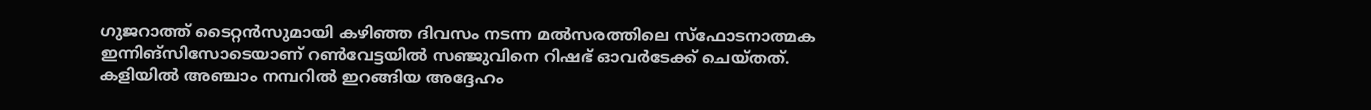ഗുജറാത്ത് ടൈറ്റന്‍സുമായി കഴിഞ്ഞ ദിവസം നടന്ന മല്‍സരത്തിലെ സ്‌ഫോടനാത്മക ഇന്നിങ്‌സിസോടെയാണ് റണ്‍വേട്ടയില്‍ സഞ്ജുവിനെ റിഷഭ് ഓവര്‍ടേക്ക് ചെയ്തത്. കളിയില്‍ അഞ്ചാം നമ്പറില്‍ ഇറങ്ങിയ അദ്ദേഹം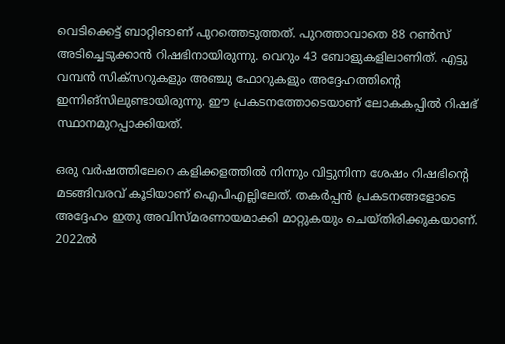വെടിക്കെട്ട് ബാറ്റിങാണ് പുറത്തെടുത്തത്. പുറത്താവാതെ 88 റണ്‍സ് അടിച്ചെടുക്കാന്‍ റിഷഭിനായിരുന്നു. വെറും 43 ബോളുകളിലാണിത്. എട്ടു വമ്പന്‍ സിക്സറുകളും അഞ്ചു ഫോറുകളും അദ്ദേഹത്തിന്റെ ഇന്നിങ്‌സിലുണ്ടായിരുന്നു. ഈ പ്രകടനത്തോടെയാണ് ലോകകപ്പില്‍ റിഷഭ് സ്ഥാനമുറപ്പാക്കിയത്.

ഒരു വര്‍ഷത്തിലേറെ കളിക്കളത്തില്‍ നിന്നും വിട്ടുനിന്ന ശേഷം റിഷഭിന്റെ മടങ്ങിവരവ് കൂടിയാണ് ഐപിഎല്ലിലേത്. തകര്‍പ്പന്‍ പ്രകടനങ്ങളോടെ അദ്ദേഹം ഇതു അവിസ്മരണായമാക്കി മാറ്റുകയും ചെയ്തിരിക്കുകയാണ്. 2022ല്‍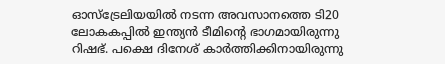ഓസ്‌ട്രേലിയയില്‍ നടന്ന അവസാനത്തെ ടി20 ലോകകപ്പില്‍ ഇന്ത്യന്‍ ടീമിന്റെ ഭാഗമായിരുന്നു റിഷഭ്. പക്ഷെ ദിനേശ് കാര്‍ത്തിക്കിനായിരുന്നു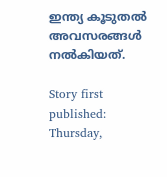ഇന്ത്യ കൂടുതല്‍ അവസരങ്ങള്‍ നല്‍കിയത്.

Story first published: Thursday,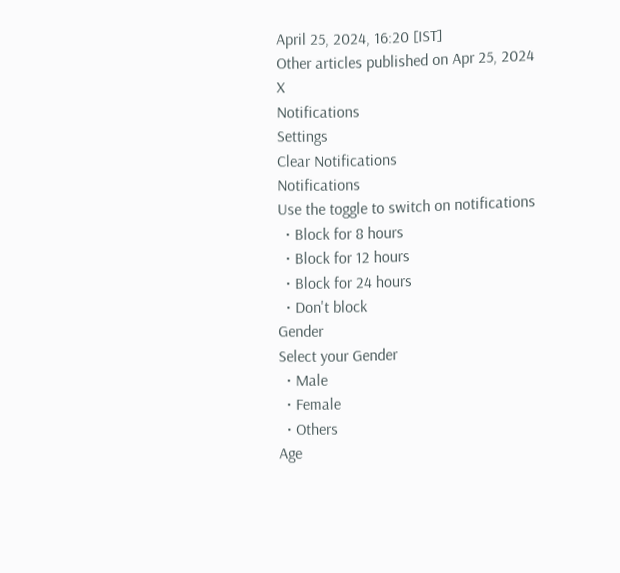April 25, 2024, 16:20 [IST]
Other articles published on Apr 25, 2024
X
Notifications
Settings
Clear Notifications
Notifications
Use the toggle to switch on notifications
  • Block for 8 hours
  • Block for 12 hours
  • Block for 24 hours
  • Don't block
Gender
Select your Gender
  • Male
  • Female
  • Others
Age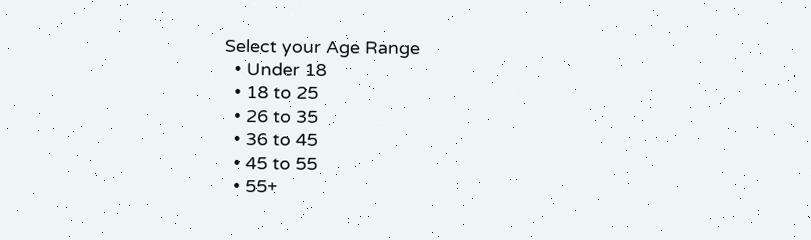Select your Age Range
  • Under 18
  • 18 to 25
  • 26 to 35
  • 36 to 45
  • 45 to 55
  • 55+